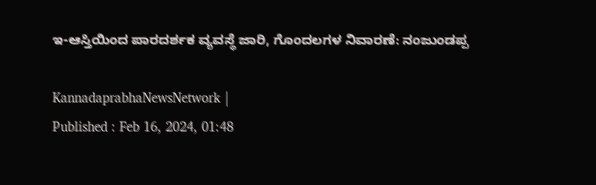ಇ-ಆಸ್ತಿಯಿಂದ ಪಾರದರ್ಶಕ ವ್ಯವಸ್ಥೆ ಜಾರಿ, ಗೊಂದಲಗಳ ನಿವಾರಣೆ: ನಂಜುಂಡಪ್ಪ

KannadaprabhaNewsNetwork |
Published : Feb 16, 2024, 01:48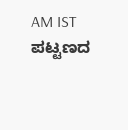AM IST
ಪಟ್ಟಣದ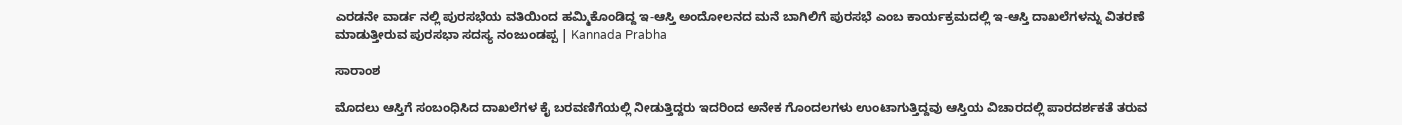ಎರಡನೇ ವಾರ್ಡ ನಲ್ಲಿ ಪುರಸಭೆಯ ವತಿಯಿಂದ ಹಮ್ಮಿಕೊಂಡಿದ್ದ ಇ-ಆಸ್ತಿ ಅಂದೋಲನದ ಮನೆ ಬಾಗಿಲಿಗೆ ಪುರಸಭೆ ಎಂಬ ಕಾರ್ಯಕ್ರಮದಲ್ಲಿ ಇ-ಆಸ್ತಿ ದಾಖಲೆಗಳನ್ನು ವಿತರಣೆ ಮಾಡುತ್ತೀರುವ ಪುರಸಭಾ ಸದಸ್ಯ ನಂಜುಂಡಪ್ಪ | Kannada Prabha

ಸಾರಾಂಶ

ಮೊದಲು ಆಸ್ತಿಗೆ ಸಂಬಂಧಿಸಿದ ದಾಖಲೆಗಳ ಕೈ ಬರವಣಿಗೆಯಲ್ಲಿ ನೀಡುತ್ತಿದ್ದರು ಇದರಿಂದ ಅನೇಕ ಗೊಂದಲಗಳು ಉಂಟಾಗುತ್ತಿದ್ದವು ಆಸ್ತಿಯ ವಿಚಾರದಲ್ಲಿ ಪಾರದರ್ಶಕತೆ ತರುವ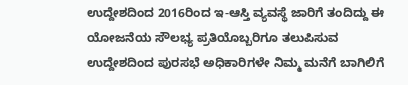ಉದ್ದೇಶದಿಂದ 2016ರಿಂದ ಇ-ಆಸ್ತಿ ವ್ಯವಸ್ಥೆ ಜಾರಿಗೆ ತಂದಿದ್ದು ಈ ಯೋಜನೆಯ ಸೌಲಭ್ಯ ಪ್ರತಿಯೊಬ್ಬರಿಗೂ ತಲುಪಿಸುವ ಉದ್ದೇಶದಿಂದ ಪುರಸಭೆ ಅಧಿಕಾರಿಗಳೇ ನಿಮ್ಮ ಮನೆಗೆ ಬಾಗಿಲಿಗೆ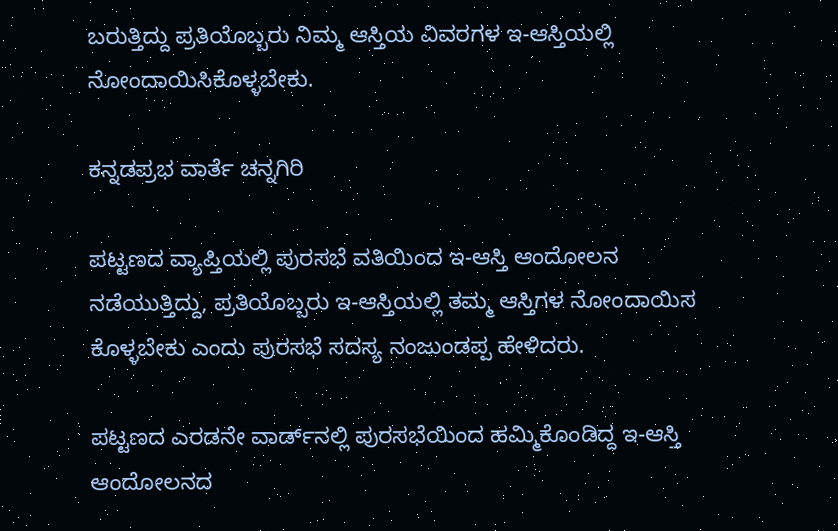ಬರುತ್ತಿದ್ದು ಪ್ರತಿಯೊಬ್ಬರು ನಿಮ್ಮ ಆಸ್ತಿಯ ವಿವರಗಳ ಇ-ಆಸ್ತಿಯಲ್ಲಿ ನೋಂದಾಯಿಸಿಕೊಳ್ಳಬೇಕು.

ಕನ್ನಡಪ್ರಭ ವಾರ್ತೆ ಚನ್ನಗಿರಿ

ಪಟ್ಟಣದ ವ್ಯಾಪ್ತಿಯಲ್ಲಿ ಪುರಸಭೆ ವತಿಯಿಂದ ಇ-ಆಸ್ತಿ ಆಂದೋಲನ ನಡೆಯುತ್ತಿದ್ದು, ಪ್ರತಿಯೊಬ್ಬರು ಇ-ಆಸ್ತಿಯಲ್ಲಿ ತಮ್ಮ ಆಸ್ತಿಗಳ ನೋಂದಾಯಿಸ ಕೊಳ್ಳಬೇಕು ಎಂದು ಪುರಸಭೆ ಸದಸ್ಯ ನಂಜುಂಡಪ್ಪ ಹೇಳಿದರು.

ಪಟ್ಟಣದ ಎರಡನೇ ವಾರ್ಡ್‌ನಲ್ಲಿ ಪುರಸಭೆಯಿಂದ ಹಮ್ಮಿಕೊಂಡಿದ್ದ ಇ-ಆಸ್ತಿ ಆಂದೋಲನದ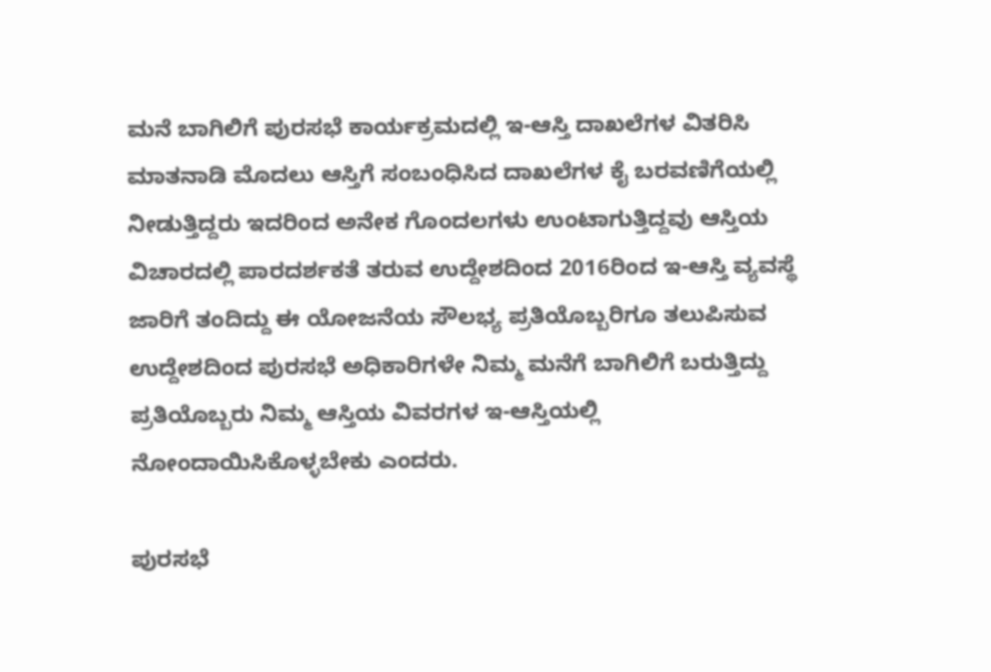ಮನೆ ಬಾಗಿಲಿಗೆ ಪುರಸಭೆ ಕಾರ್ಯಕ್ರಮದಲ್ಲಿ ಇ-ಆಸ್ತಿ ದಾಖಲೆಗಳ ವಿತರಿಸಿ ಮಾತನಾಡಿ ಮೊದಲು ಆಸ್ತಿಗೆ ಸಂಬಂಧಿಸಿದ ದಾಖಲೆಗಳ ಕೈ ಬರವಣಿಗೆಯಲ್ಲಿ ನೀಡುತ್ತಿದ್ದರು ಇದರಿಂದ ಅನೇಕ ಗೊಂದಲಗಳು ಉಂಟಾಗುತ್ತಿದ್ದವು ಆಸ್ತಿಯ ವಿಚಾರದಲ್ಲಿ ಪಾರದರ್ಶಕತೆ ತರುವ ಉದ್ದೇಶದಿಂದ 2016ರಿಂದ ಇ-ಆಸ್ತಿ ವ್ಯವಸ್ಥೆ ಜಾರಿಗೆ ತಂದಿದ್ದು ಈ ಯೋಜನೆಯ ಸೌಲಭ್ಯ ಪ್ರತಿಯೊಬ್ಬರಿಗೂ ತಲುಪಿಸುವ ಉದ್ದೇಶದಿಂದ ಪುರಸಭೆ ಅಧಿಕಾರಿಗಳೇ ನಿಮ್ಮ ಮನೆಗೆ ಬಾಗಿಲಿಗೆ ಬರುತ್ತಿದ್ದು ಪ್ರತಿಯೊಬ್ಬರು ನಿಮ್ಮ ಆಸ್ತಿಯ ವಿವರಗಳ ಇ-ಆಸ್ತಿಯಲ್ಲಿ ನೋಂದಾಯಿಸಿಕೊಳ್ಳಬೇಕು ಎಂದರು.

ಪುರಸಭೆ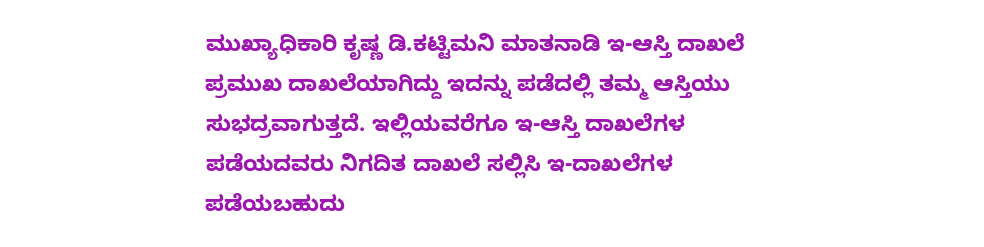ಮುಖ್ಯಾಧಿಕಾರಿ ಕೃಷ್ಣ ಡಿ.ಕಟ್ಟಿಮನಿ ಮಾತನಾಡಿ ಇ-ಆಸ್ತಿ ದಾಖಲೆ ಪ್ರಮುಖ ದಾಖಲೆಯಾಗಿದ್ದು ಇದನ್ನು ಪಡೆದಲ್ಲಿ ತಮ್ಮ ಆಸ್ತಿಯು ಸುಭದ್ರವಾಗುತ್ತದೆ. ಇಲ್ಲಿಯವರೆಗೂ ಇ-ಆಸ್ತಿ ದಾಖಲೆಗಳ ಪಡೆಯದವರು ನಿಗದಿತ ದಾಖಲೆ ಸಲ್ಲಿಸಿ ಇ-ದಾಖಲೆಗಳ ಪಡೆಯಬಹುದು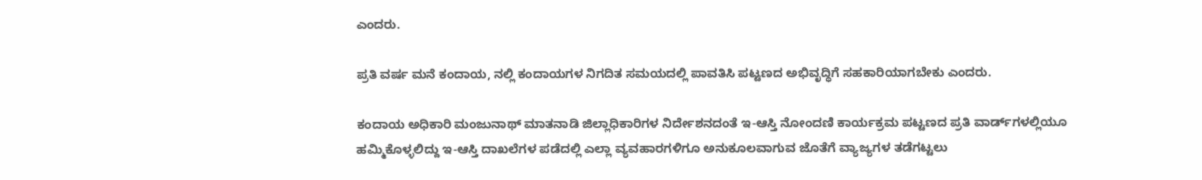ಎಂದರು.

ಪ್ರತಿ ವರ್ಷ ಮನೆ ಕಂದಾಯ, ನಲ್ಲಿ ಕಂದಾಯಗಳ ನಿಗದಿತ ಸಮಯದಲ್ಲಿ ಪಾವತಿಸಿ ಪಟ್ಟಣದ ಅಭಿವೃದ್ಧಿಗೆ ಸಹಕಾರಿಯಾಗಬೇಕು ಎಂದರು.

ಕಂದಾಯ ಅಧಿಕಾರಿ ಮಂಜುನಾಥ್ ಮಾತನಾಡಿ ಜಿಲ್ಲಾಧಿಕಾರಿಗಳ ನಿರ್ದೇಶನದಂತೆ ಇ-ಆಸ್ತಿ ನೋಂದಣಿ ಕಾರ್ಯಕ್ರಮ ಪಟ್ಟಣದ ಪ್ರತಿ ವಾರ್ಡ್‌ಗಳಲ್ಲಿಯೂ ಹಮ್ಮಿಕೊಳ್ಳಲಿದ್ದು ಇ-ಆಸ್ತಿ ದಾಖಲೆಗಳ ಪಡೆದಲ್ಲಿ ಎಲ್ಲಾ ವ್ಯವಹಾರಗಳಿಗೂ ಅನುಕೂಲವಾಗುವ ಜೊತೆಗೆ ವ್ಯಾಜ್ಯಗಳ ತಡೆಗಟ್ಟಲು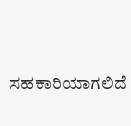ಸಹಕಾರಿಯಾಗಲಿದೆ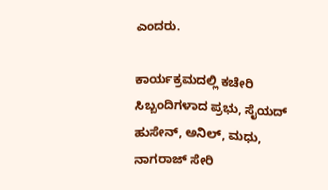ಎಂದರು.

ಕಾರ್ಯಕ್ರಮದಲ್ಲಿ ಕಚೇರಿ ಸಿಬ್ಬಂದಿಗಳಾದ ಪ್ರಭು, ಸೈಯದ್ ಹುಸೇನ್, ಅನಿಲ್, ಮಧು, ನಾಗರಾಜ್ ಸೇರಿ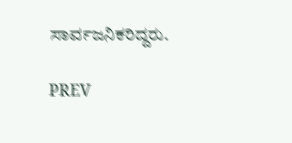ಸಾರ್ವಜನಿಕರಿದ್ದರು.

PREV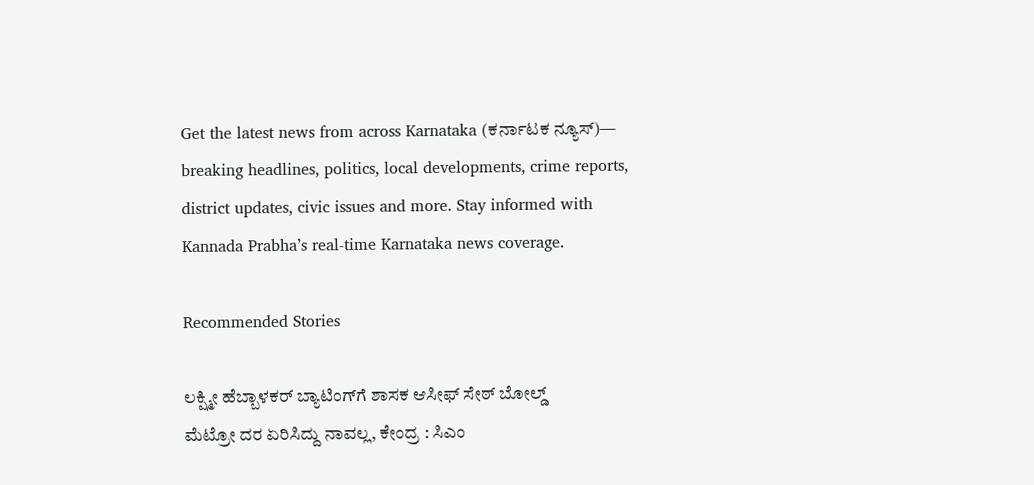Get the latest news from across Karnataka (ಕರ್ನಾಟಕ ನ್ಯೂಸ್)— breaking headlines, politics, local developments, crime reports, district updates, civic issues and more. Stay informed with Kannada Prabha’s real‑time Karnataka news coverage.

Recommended Stories

ಲಕ್ಷ್ಮೀ ಹೆಬ್ಬಾಳಕರ್‌ ಬ್ಯಾಟಿಂಗ್‌ಗೆ ಶಾಸಕ ಆಸೀಫ್ ಸೇಠ್ ಬೋಲ್ಡ್‌
ಮೆಟ್ರೋ ದರ ಏರಿಸಿದ್ದು ನಾವಲ್ಲ, ಕೇಂದ್ರ : ಸಿಎಂ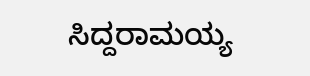ಸಿದ್ದರಾಮಯ್ಯ